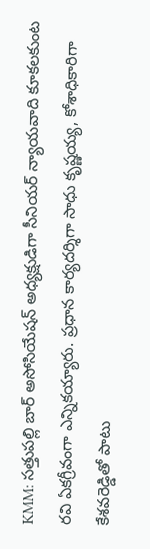KMM: సత్తుపల్లి బార్ అసోసియేషన్ అధ్యక్షుడిగా సీనియర్ న్యాయవాది కూకలకుంట రవి ఏకగ్రీవంగా ఎన్నికయ్యారు. ప్రధాన కార్యదర్శిగా సాధు కృష్ణయ్య, కోశాధికారిగా కేశవరెడ్డితో పాటు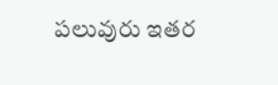పలువురు ఇతర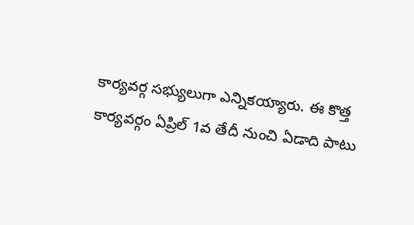కార్యవర్గ సభ్యులుగా ఎన్నికయ్యారు. ఈ కొత్త కార్యవర్గం ఏప్రిల్ 1వ తేదీ నుంచి ఏడాది పాటు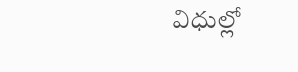విధుల్లో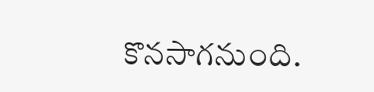కొనసాగనుంది.